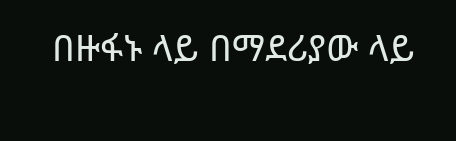በዙፋኑ ላይ በማደሪያው ላይ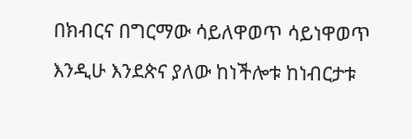በክብርና በግርማው ሳይለዋወጥ ሳይነዋወጥ እንዲሁ እንደጵና ያለው ከነችሎቱ ከነብርታቱ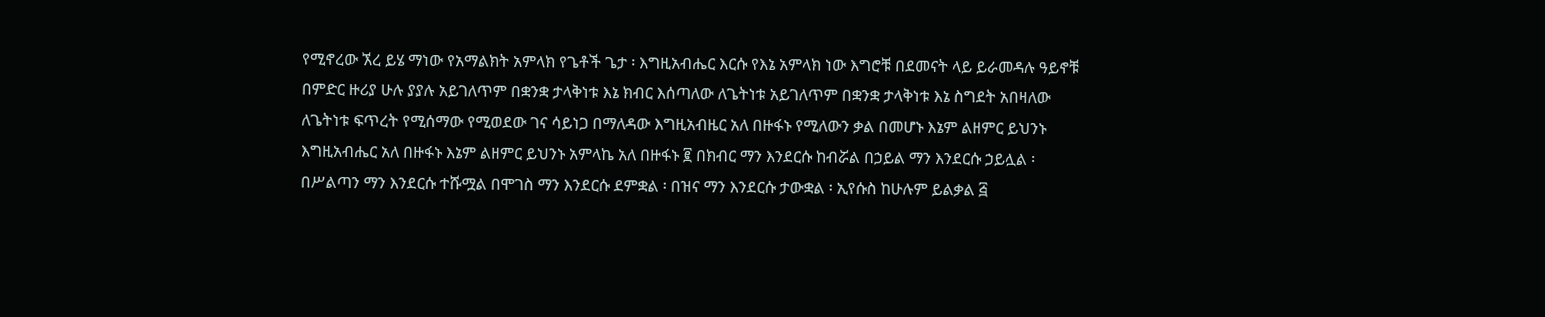የሚኖረው ኧረ ይሄ ማነው የአማልክት አምላክ የጌቶች ጌታ ፡ እግዚአብሔር እርሱ የእኔ አምላክ ነው እግሮቹ በደመናት ላይ ይራመዳሉ ዓይኖቹ በምድር ዙሪያ ሁሉ ያያሉ አይገለጥም በቋንቋ ታላቅነቱ እኔ ክብር እሰጣለው ለጌትነቱ አይገለጥም በቋንቋ ታላቅነቱ እኔ ስግደት አበዛለው ለጌትነቱ ፍጥረት የሚሰማው የሚወደው ገና ሳይነጋ በማለዳው እግዚአብዜር አለ በዙፋኑ የሚለውን ቃል በመሆኑ እኔም ልዘምር ይህንኑ እግዚአብሔር አለ በዙፋኑ እኔም ልዘምር ይህንኑ አምላኬ አለ በዙፋኑ ፪ በክብር ማን እንደርሱ ከብሯል በኃይል ማን እንደርሱ ኃይሏል ፡ በሥልጣን ማን እንደርሱ ተሹሟል በሞገስ ማን እንደርሱ ደምቋል ፡ በዝና ማን እንደርሱ ታውቋል ፡ ኢየሱስ ከሁሉም ይልቃል ፭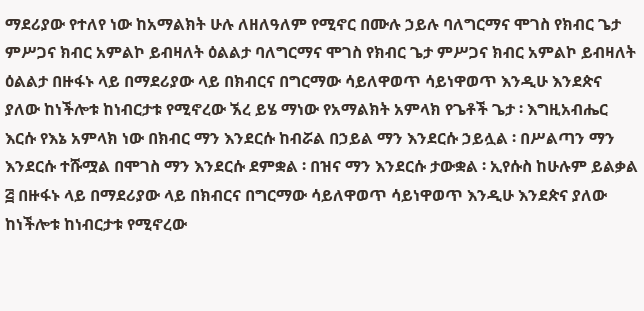ማደሪያው የተለየ ነው ከአማልክት ሁሉ ለዘለዓለም የሚኖር በሙሉ ኃይሉ ባለግርማና ሞገስ የክብር ጌታ ምሥጋና ክብር አምልኮ ይብዛለት ዕልልታ ባለግርማና ሞገስ የክብር ጌታ ምሥጋና ክብር አምልኮ ይብዛለት ዕልልታ በዙፋኑ ላይ በማደሪያው ላይ በክብርና በግርማው ሳይለዋወጥ ሳይነዋወጥ እንዲሁ እንደጵና ያለው ከነችሎቱ ከነብርታቱ የሚኖረው ኧረ ይሄ ማነው የአማልክት አምላክ የጌቶች ጌታ ፡ እግዚአብሔር እርሱ የእኔ አምላክ ነው በክብር ማን እንደርሱ ከብሯል በኃይል ማን እንደርሱ ኃይሏል ፡ በሥልጣን ማን እንደርሱ ተሹሟል በሞገስ ማን እንደርሱ ደምቋል ፡ በዝና ማን እንደርሱ ታውቋል ፡ ኢየሱስ ከሁሉም ይልቃል ፭ በዙፋኑ ላይ በማደሪያው ላይ በክብርና በግርማው ሳይለዋወጥ ሳይነዋወጥ እንዲሁ እንደጵና ያለው ከነችሎቱ ከነብርታቱ የሚኖረው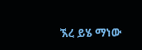ኧረ ይሄ ማነው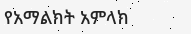የአማልክት አምላክ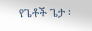የጌቶች ጌታ ፡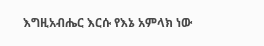እግዚአብሔር እርሱ የእኔ አምላክ ነው